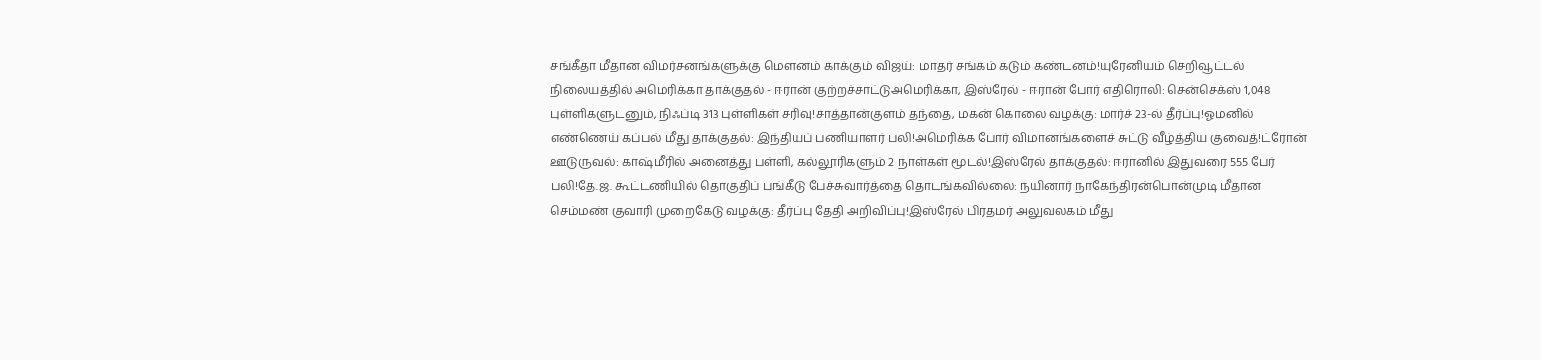சங்கீதா மீதான விமர்சனங்களுக்கு மௌனம் காக்கும் விஜய்: மாதர் சங்கம் கடும் கண்டனம்!யுரேனியம் செறிவூட்டல் நிலையத்தில் அமெரிக்கா தாக்குதல் - ஈரான் குற்றச்சாட்டுஅமெரிக்கா, இஸ்ரேல் - ஈரான் போர் எதிரொலி: சென்செக்ஸ் 1,048 புள்ளிகளுடனும், நிஃப்டி 313 புள்ளிகள் சரிவு!சாத்தான்குளம் தந்தை, மகன் கொலை வழக்கு: மார்ச் 23-ல் தீர்ப்பு!ஓமனில் எண்ணெய் கப்பல் மீது தாக்குதல்: இந்தியப் பணியாளர் பலி!அமெரிக்க போர் விமானங்களைச் சுட்டு வீழ்த்திய குவைத்!ட்ரோன் ஊடுருவல்: காஷ்மீரில் அனைத்து பள்ளி, கல்லூரிகளும் 2 நாள்கள் மூடல்!இஸ்ரேல் தாக்குதல்: ஈரானில் இதுவரை 555 பேர் பலி!தே.ஜ. கூட்டணியில் தொகுதிப் பங்கீடு பேச்சுவார்த்தை தொடங்கவில்லை: நயினார் நாகேந்திரன்பொன்முடி மீதான செம்மண் குவாரி முறைகேடு வழக்கு: தீர்ப்பு தேதி அறிவிப்பு!இஸ்ரேல் பிரதமர் அலுவலகம் மீது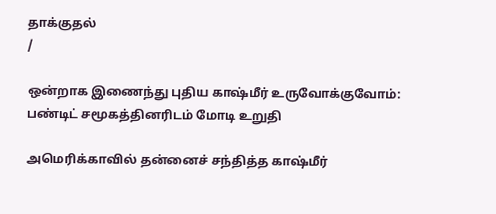தாக்குதல்
/

ஒன்றாக இணைந்து புதிய காஷ்மீர் உருவோக்குவோம்: பண்டிட் சமூகத்தினரிடம் மோடி உறுதி

அமெரிக்காவில் தன்னைச் சந்தித்த காஷ்மீர்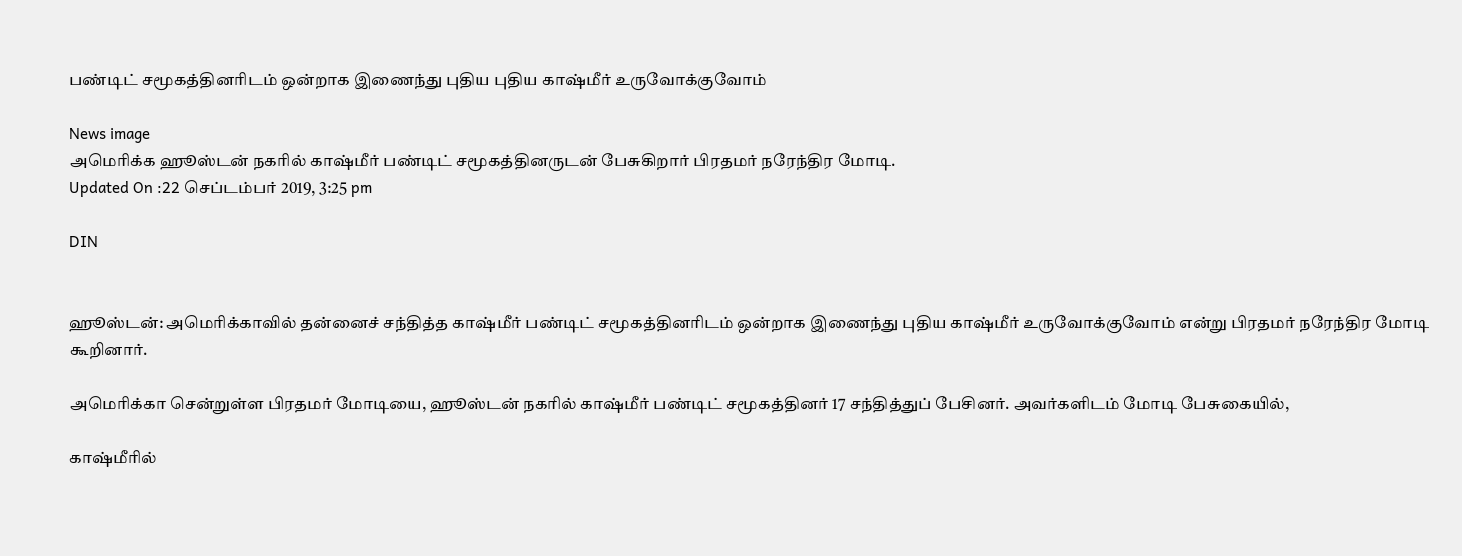பண்டிட் சமூகத்தினரிடம் ஒன்றாக இணைந்து புதிய புதிய காஷ்மீர் உருவோக்குவோம்

News image
அமெரிக்க ஹூஸ்டன் நகரில் காஷ்மீர் பண்டிட் சமூகத்தினருடன் பேசுகிறார் பிரதமர் நரேந்திர மோடி.
Updated On :22 செப்டம்பர் 2019, 3:25 pm

DIN


ஹூஸ்டன்: அமெரிக்காவில் தன்னைச் சந்தித்த காஷ்மீர் பண்டிட் சமூகத்தினரிடம் ஒன்றாக இணைந்து புதிய காஷ்மீர் உருவோக்குவோம் என்று பிரதமர் நரேந்திர மோடி கூறினார்.

அமெரிக்கா சென்றுள்ள பிரதமர் மோடியை, ஹூஸ்டன் நகரில் காஷ்மீர் பண்டிட் சமூகத்தினர் 17 சந்தித்துப் பேசினர். அவர்களிடம் மோடி பேசுகையில்,

காஷ்மீரில்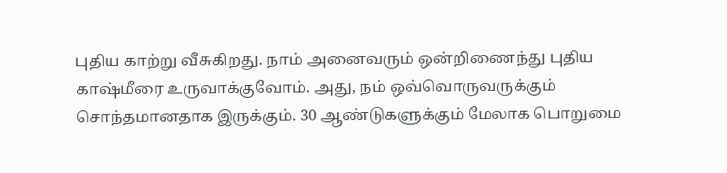புதிய காற்று வீசுகிறது. நாம் அனைவரும் ஒன்றிணைந்து புதிய காஷ்மீரை உருவாக்குவோம். அது, நம் ஒவ்வொருவருக்கும் சொந்தமானதாக இருக்கும். 30 ஆண்டுகளுக்கும் மேலாக பொறுமை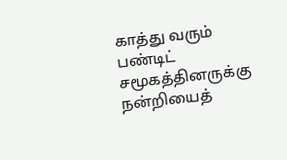காத்து வரும் பண்டிட் சமூகத்தினருக்கு நன்றியைத்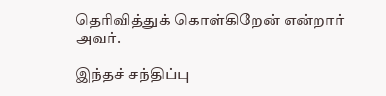தெரிவித்துக் கொள்கிறேன் என்றார் அவர்.

இந்தச் சந்திப்பு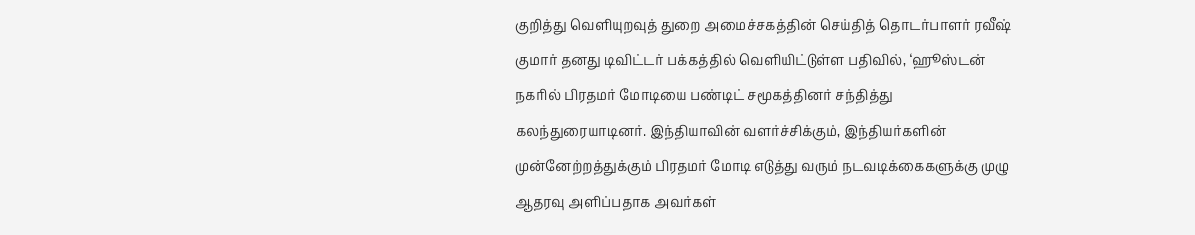குறித்து வெளியுறவுத் துறை அமைச்சகத்தின் செய்தித் தொடர்பாளர் ரவீஷ் குமார் தனது டிவிட்டர் பக்கத்தில் வெளியிட்டுள்ள பதிவில், ‘ஹூஸ்டன் நகரில் பிரதமர் மோடியை பண்டிட் சமூகத்தினர் சந்தித்து கலந்துரையாடினர். இந்தியாவின் வளர்ச்சிக்கும், இந்தியர்களின் முன்னேற்றத்துக்கும் பிரதமர் மோடி எடுத்து வரும் நடவடிக்கைகளுக்கு முழு ஆதரவு அளிப்பதாக அவர்கள்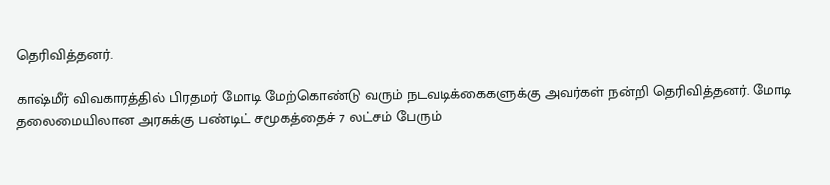தெரிவித்தனர்.

காஷ்மீர் விவகாரத்தில் பிரதமர் மோடி மேற்கொண்டு வரும் நடவடிக்கைகளுக்கு அவர்கள் நன்றி தெரிவித்தனர். மோடி தலைமையிலான அரசுக்கு பண்டிட் சமூகத்தைச் 7 லட்சம் பேரும்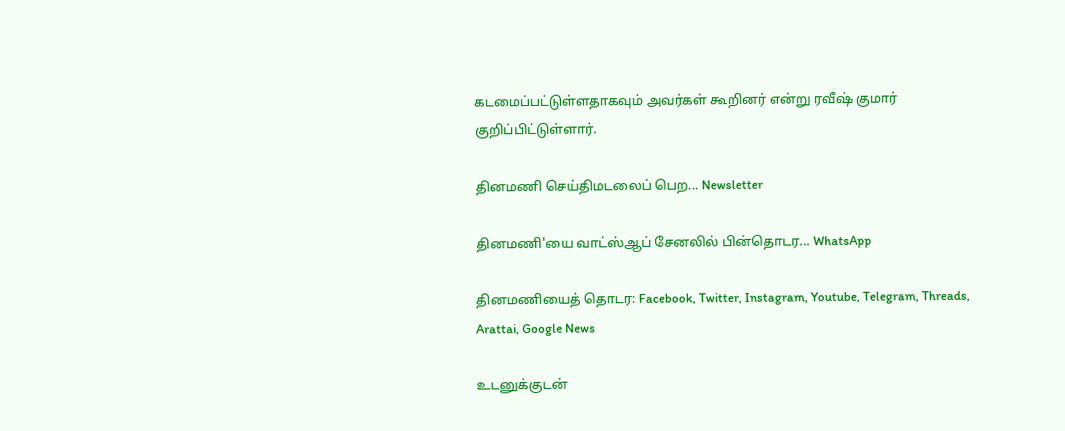கடமைப்பட்டுள்ளதாகவும் அவர்கள் கூறினர் என்று ரவீஷ் குமார் குறிப்பிட்டுள்ளார்.

தினமணி செய்திமடலைப் பெற... Newsletter

தினமணி'யை வாட்ஸ்ஆப் சேனலில் பின்தொடர... WhatsApp

தினமணியைத் தொடர: Facebook, Twitter, Instagram, Youtube, Telegram, Threads, Arattai, Google News

உடனுக்குடன்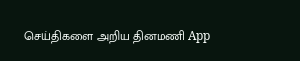செய்திகளை அறிய தினமணி App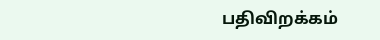பதிவிறக்கம்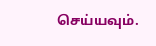செய்யவும்.